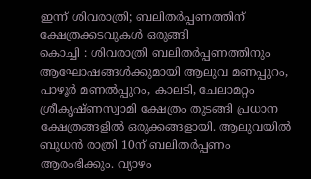ഇന്ന് ശിവരാത്രി; ബലിതർപ്പണത്തിന് ക്ഷേത്രക്കടവുകൾ ഒരുങ്ങി
കൊച്ചി : ശിവരാത്രി ബലിതർപ്പണത്തിനും ആഘോഷങ്ങൾക്കുമായി ആലുവ മണപ്പുറം, പാഴൂർ മണൽപ്പുറം, കാലടി, ചേലാമറ്റം ശ്രീകൃഷ്ണസ്വാമി ക്ഷേത്രം തുടങ്ങി പ്രധാന ക്ഷേത്രങ്ങളിൽ ഒരുക്കങ്ങളായി. ആലുവയിൽ ബുധൻ രാത്രി 10ന് ബലിതർപ്പണം ആരംഭിക്കും. വ്യാഴം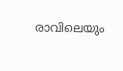രാവിലെയും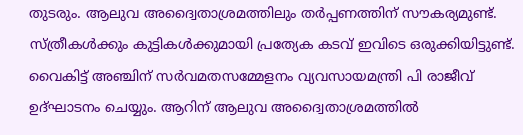തുടരും. ആലുവ അദ്വൈതാശ്രമത്തിലും തർപ്പണത്തിന് സൗകര്യമുണ്ട്. സ്ത്രീകൾക്കും കുട്ടികൾക്കുമായി പ്രത്യേക കടവ് ഇവിടെ ഒരുക്കിയിട്ടുണ്ട്. വൈകിട്ട് അഞ്ചിന് സർവമതസമ്മേളനം വ്യവസായമന്ത്രി പി രാജീവ് ഉദ്ഘാടനം ചെയ്യും. ആറിന് ആലുവ അദ്വൈതാശ്രമത്തിൽ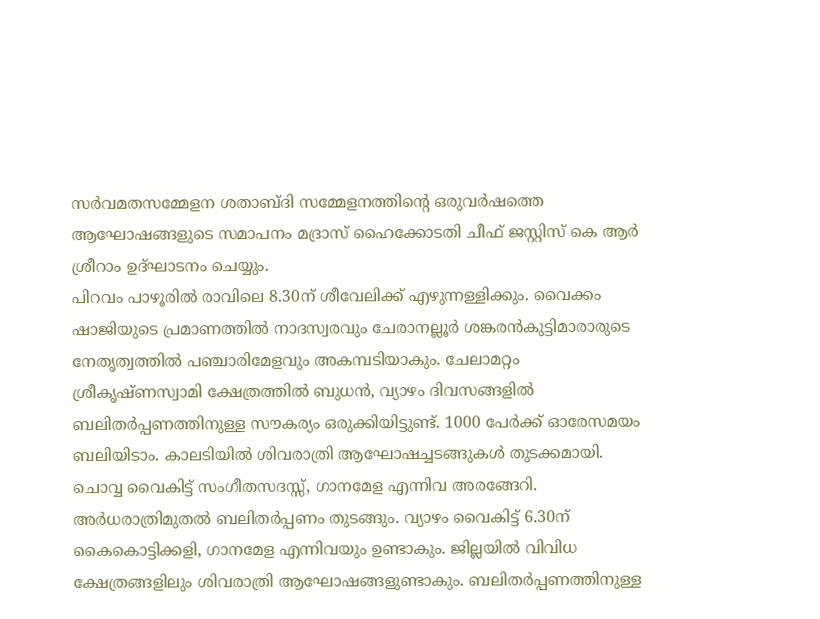സർവമതസമ്മേളന ശതാബ്ദി സമ്മേളനത്തിന്റെ ഒരുവർഷത്തെ ആഘോഷങ്ങളുടെ സമാപനം മദ്രാസ് ഹൈക്കോടതി ചീഫ് ജസ്റ്റിസ് കെ ആർ ശ്രീറാം ഉദ്ഘാടനം ചെയ്യും.
പിറവം പാഴൂരിൽ രാവിലെ 8.30ന് ശീവേലിക്ക് എഴുന്നള്ളിക്കും. വൈക്കം ഷാജിയുടെ പ്രമാണത്തിൽ നാദസ്വരവും ചേരാനല്ലൂർ ശങ്കരൻകുട്ടിമാരാരുടെ നേതൃത്വത്തിൽ പഞ്ചാരിമേളവും അകമ്പടിയാകും. ചേലാമറ്റം ശ്രീകൃഷ്ണസ്വാമി ക്ഷേത്രത്തിൽ ബുധൻ, വ്യാഴം ദിവസങ്ങളിൽ ബലിതർപ്പണത്തിനുള്ള സൗകര്യം ഒരുക്കിയിട്ടുണ്ട്. 1000 പേർക്ക് ഓരേസമയം ബലിയിടാം. കാലടിയിൽ ശിവരാത്രി ആഘോഷച്ചടങ്ങുകൾ തുടക്കമായി. ചൊവ്വ വൈകിട്ട് സംഗീതസദസ്സ്, ഗാനമേള എന്നിവ അരങ്ങേറി. അർധരാത്രിമുതൽ ബലിതർപ്പണം തുടങ്ങും. വ്യാഴം വൈകിട്ട് 6.30ന് കൈകൊട്ടിക്കളി, ഗാനമേള എന്നിവയും ഉണ്ടാകും. ജില്ലയിൽ വിവിധ ക്ഷേത്രങ്ങളിലും ശിവരാത്രി ആഘോഷങ്ങളുണ്ടാകും. ബലിതർപ്പണത്തിനുള്ള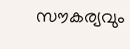സൗകര്യവും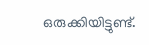ഒരുക്കിയിട്ടുണ്ട്.